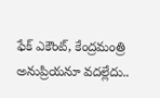ఫేక్ ఎకౌంట్, కేంద్రమంత్రి అనుప్రియనూ వదల్లేదు..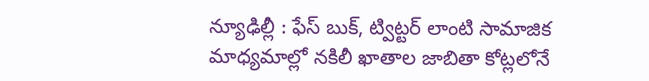న్యూఢిల్లీ : ఫేస్ బుక్, ట్విట్టర్ లాంటి సామాజిక మాధ్యమాల్లో నకిలీ ఖాతాల జాబితా కోట్లలోనే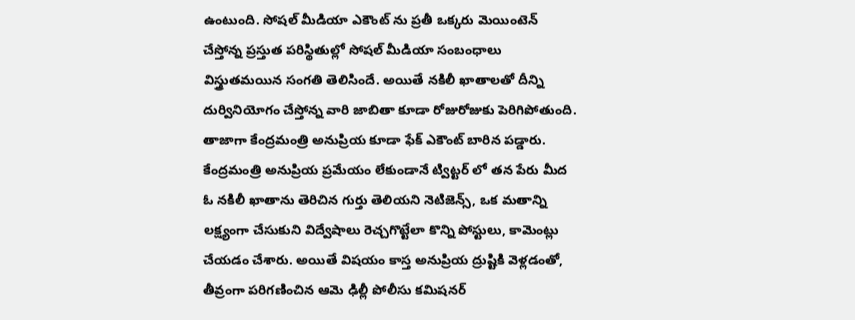ఉంటుంది. సోషల్ మీడియా ఎకౌంట్ ను ప్రతీ ఒక్కరు మెయింటెన్ చేస్తోన్న ప్రస్తుత పరిస్థితుల్లో సోషల్ మీడియా సంబంధాలు విస్త్రుతమయిన సంగతి తెలిసిందే. అయితే నకిలీ ఖాతాలతో దీన్ని దుర్వినియోగం చేస్తోన్న వారి జాబితా కూడా రోజురోజుకు పెరిగిపోతుంది.
తాజాగా కేంద్రమంత్రి అనుప్రియ కూడా ఫేక్ ఎకౌంట్ బారిన పడ్డారు. కేంద్రమంత్రి అనుప్రియ ప్రమేయం లేకుండానే ట్విట్టర్ లో తన పేరు మీద ఓ నకిలీ ఖాతాను తెరిచిన గుర్తు తెలియని నెటిజెన్స్, ఒక మతాన్ని లక్ష్యంగా చేసుకుని విద్వేషాలు రెచ్చగొట్టేలా కొన్ని పోస్టులు, కామెంట్లు చేయడం చేశారు. అయితే విషయం కాస్త అనుప్రియ ద్రుష్టికి వెళ్లడంతో, తీవ్రంగా పరిగణించిన ఆమె ఢిల్లీ పోలీసు కమిషనర్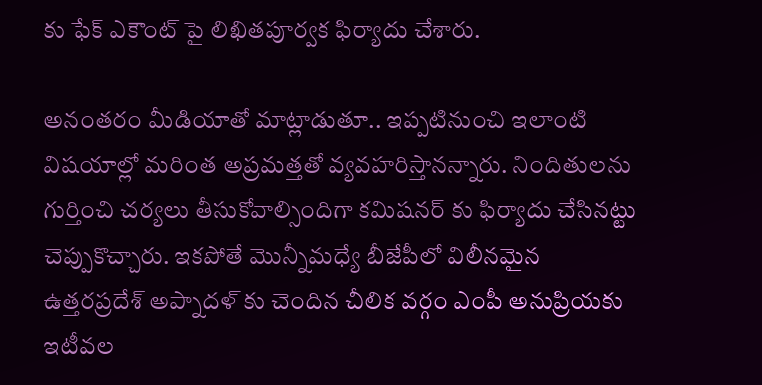కు ఫేక్ ఎకౌంట్ పై లిఖితపూర్వక ఫిర్యాదు చేశారు.

అనంతరం మీడియాతో మాట్లాడుతూ.. ఇప్పటినుంచి ఇలాంటి విషయాల్లో మరింత అప్రమత్తతో వ్యవహరిస్తానన్నారు. నిందితులను గుర్తించి చర్యలు తీసుకోవాల్సిందిగా కమిషనర్ కు ఫిర్యాదు చేసినట్టు చెప్పుకొచ్చారు. ఇకపోతే మొన్నీమధ్యే బీజేపీలో విలీనమైన ఉత్తరప్రదేశ్ అప్నాదళ్ కు చెందిన చీలిక వర్గం ఎంపీ అనుప్రియకు ఇటీవల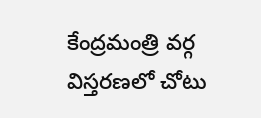కేంద్రమంత్రి వర్గ విస్తరణలో చోటు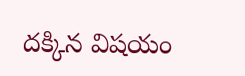దక్కిన విషయం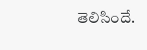తెలిసిందే.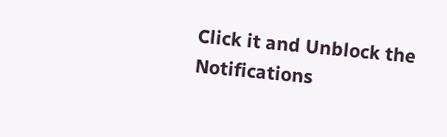Click it and Unblock the Notifications